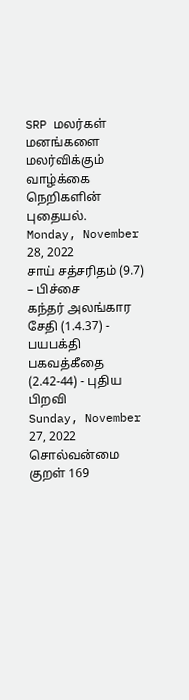SRP மலர்கள்
மனங்களை மலர்விக்கும் வாழ்க்கை நெறிகளின் புதையல்.
Monday, November 28, 2022
சாய் சத்சரிதம் (9.7) – பிச்சை
கந்தர் அலங்கார சேதி (1.4.37) - பயபக்தி
பகவத்கீதை (2.42-44) - புதிய பிறவி
Sunday, November 27, 2022
சொல்வன்மை
குறள் 169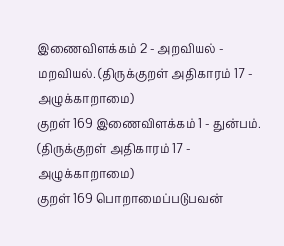இணைவிளக்கம் 2 - அறவியல் - மறவியல். (திருக்குறள் அதிகாரம் 17 - அழுக்காறாமை)
குறள் 169 இணைவிளக்கம் 1 - துன்பம். (திருக்குறள் அதிகாரம் 17 - அழுக்காறாமை)
குறள் 169 பொறாமைப்படுபவன்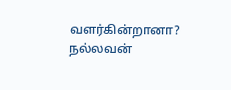வளர்கின்றானா? நல்லவன்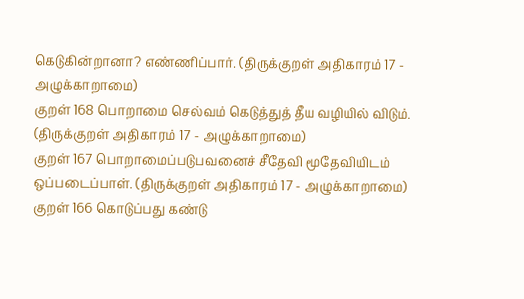கெடுகின்றானா? எண்ணிப்பார். (திருக்குறள் அதிகாரம் 17 - அழுக்காறாமை)
குறள் 168 பொறாமை செல்வம் கெடுத்துத் தீய வழியில் விடும். (திருக்குறள் அதிகாரம் 17 - அழுக்காறாமை)
குறள் 167 பொறாமைப்படுபவனைச் சீதேவி மூதேவியிடம் ஒப்படைப்பாள். (திருக்குறள் அதிகாரம் 17 - அழுக்காறாமை)
குறள் 166 கொடுப்பது கண்டு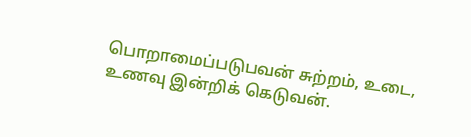பொறாமைப்படுபவன் சுற்றம், உடை, உணவு இன்றிக் கெடுவன்.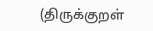(திருக்குறள்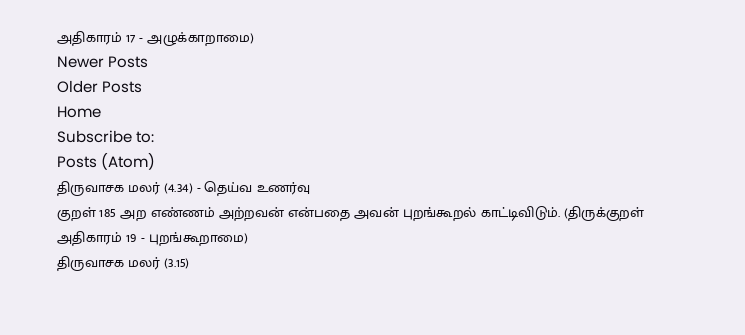அதிகாரம் 17 - அழுக்காறாமை)
Newer Posts
Older Posts
Home
Subscribe to:
Posts (Atom)
திருவாசக மலர் (4.34) - தெய்வ உணர்வு
குறள் 185 அற எண்ணம் அற்றவன் என்பதை அவன் புறங்கூறல் காட்டிவிடும். (திருக்குறள் அதிகாரம் 19 - புறங்கூறாமை)
திருவாசக மலர் (3.15)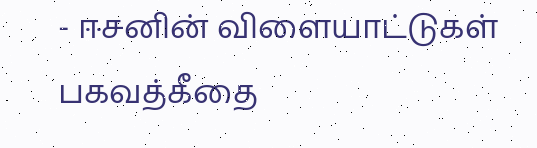- ஈசனின் விளையாட்டுகள்
பகவத்கீதை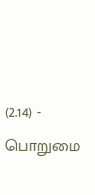(2.14) - பொறுமை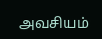அவசியம்